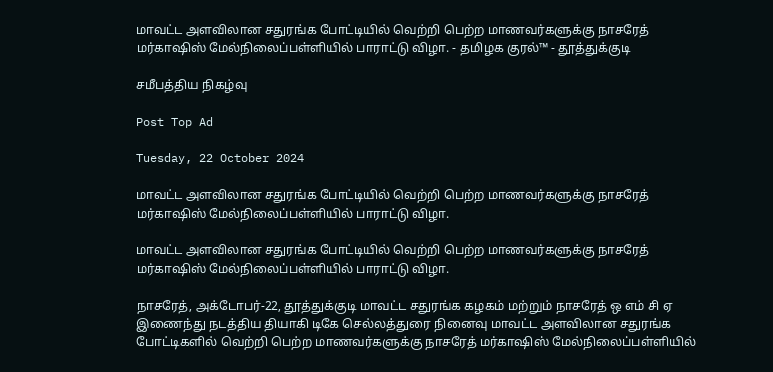மாவட்ட அளவிலான சதுரங்க போட்டியில் வெற்றி பெற்ற மாணவர்களுக்கு நாசரேத் மர்காஷிஸ் மேல்நிலைப்பள்ளியில் பாராட்டு விழா. - தமிழக குரல்™ - தூத்துக்குடி

சமீபத்திய நிகழ்வு

Post Top Ad

Tuesday, 22 October 2024

மாவட்ட அளவிலான சதுரங்க போட்டியில் வெற்றி பெற்ற மாணவர்களுக்கு நாசரேத் மர்காஷிஸ் மேல்நிலைப்பள்ளியில் பாராட்டு விழா.

மாவட்ட அளவிலான சதுரங்க போட்டியில் வெற்றி பெற்ற மாணவர்களுக்கு நாசரேத் மர்காஷிஸ் மேல்நிலைப்பள்ளியில் பாராட்டு விழா.

நாசரேத், அக்டோபர்-22, தூத்துக்குடி மாவட்ட சதுரங்க கழகம் மற்றும் நாசரேத் ஒ எம் சி ஏ இணைந்து நடத்திய தியாகி டிகே செல்லத்துரை நினைவு மாவட்ட அளவிலான சதுரங்க போட்டிகளில் வெற்றி பெற்ற மாணவர்களுக்கு நாசரேத் மர்காஷிஸ் மேல்நிலைப்பள்ளியில்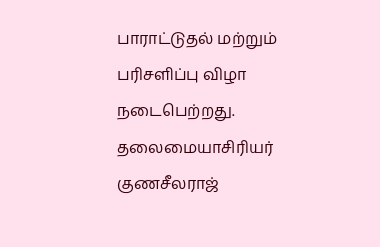பாராட்டுதல் மற்றும் பரிசளிப்பு விழா நடைபெற்றது. தலைமையாசிரியர் குணசீலராஜ்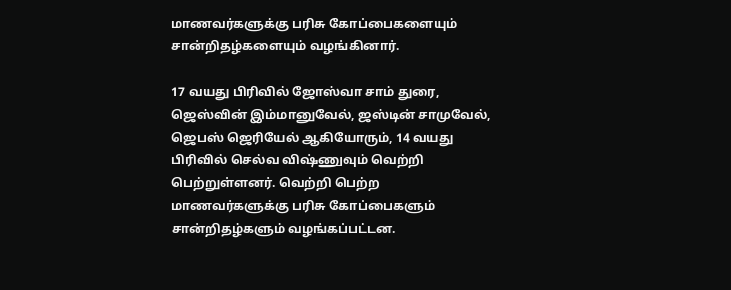மாணவர்களுக்கு பரிசு கோப்பைகளையும் சான்றிதழ்களையும் வழங்கினார்.

17 வயது பிரிவில் ஜோஸ்வா சாம் துரை, ஜெஸ்வின் இம்மானுவேல், ஜஸ்டின் சாமுவேல், ஜெபஸ் ஜெரியேல் ஆகியோரும், 14 வயது பிரிவில் செல்வ விஷ்ணுவும் வெற்றி பெற்றுள்ளனர். வெற்றி பெற்ற மாணவர்களுக்கு பரிசு கோப்பைகளும் சான்றிதழ்களும் வழங்கப்பட்டன.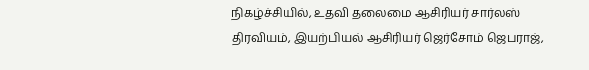நிகழ்ச்சியில், உதவி தலைமை ஆசிரியர் சார்லஸ் திரவியம், இயற்பியல் ஆசிரியர் ஜெர்சோம் ஜெபராஜ்,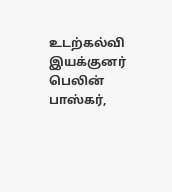உடற்கல்வி இயக்குனர் பெலின் பாஸ்கர்,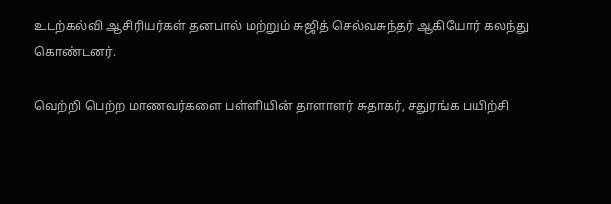உடற்கல்வி ஆசிரியர்கள் தனபால் மற்றும் சுஜித் செல்வசுந்தர் ஆகியோர் கலந்து கொண்டனர்.

வெற்றி பெற்ற மாணவர்களை பள்ளியின் தாளாளர் சுதாகர், சதுரங்க பயிற்சி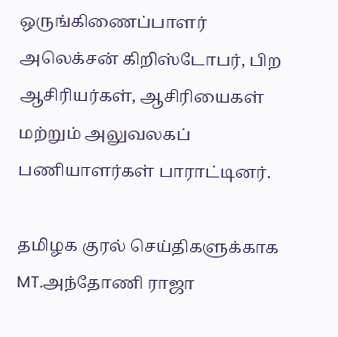ஒருங்கிணைப்பாளர் அலெக்சன் கிறிஸ்டோபர், பிற ஆசிரியர்கள், ஆசிரியைகள் மற்றும் அலுவலகப் பணியாளர்கள் பாராட்டினர்.

தமிழக குரல் செய்திகளுக்காக
MT.அந்தோணி ராஜா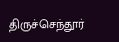திருச்செந்தூர்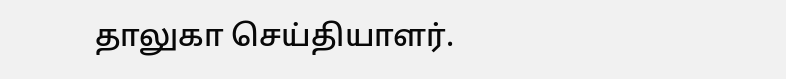தாலுகா செய்தியாளர்.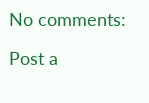No comments:

Post a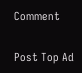Comment

Post Top Ad